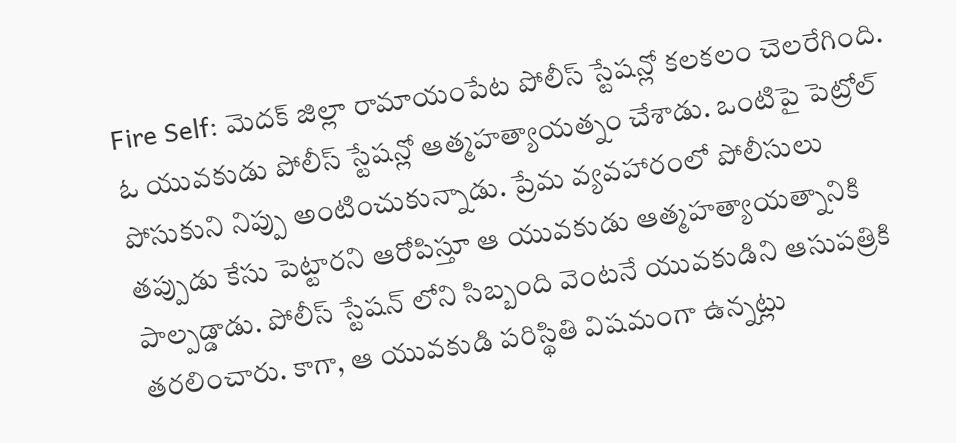Fire Self: మెదక్ జిల్లా రామాయంపేట పోలీస్ స్టేషన్లో కలకలం చెలరేగింది. ఓ యువకుడు పోలీస్ స్టేషన్లో ఆత్మహత్యాయత్నం చేశాడు. ఒంటిపై పెట్రోల్ పోసుకుని నిప్పు అంటించుకున్నాడు. ప్రేమ వ్యవహారంలో పోలీసులు తప్పుడు కేసు పెట్టారని ఆరోపిస్తూ ఆ యువకుడు ఆత్మహత్యాయత్నానికి పాల్పడ్డాడు. పోలీస్ స్టేషన్ లోని సిబ్బంది వెంటనే యువకుడిని ఆసుపత్రికి తరలించారు. కాగా, ఆ యువకుడి పరిస్థితి విషమంగా ఉన్నట్లు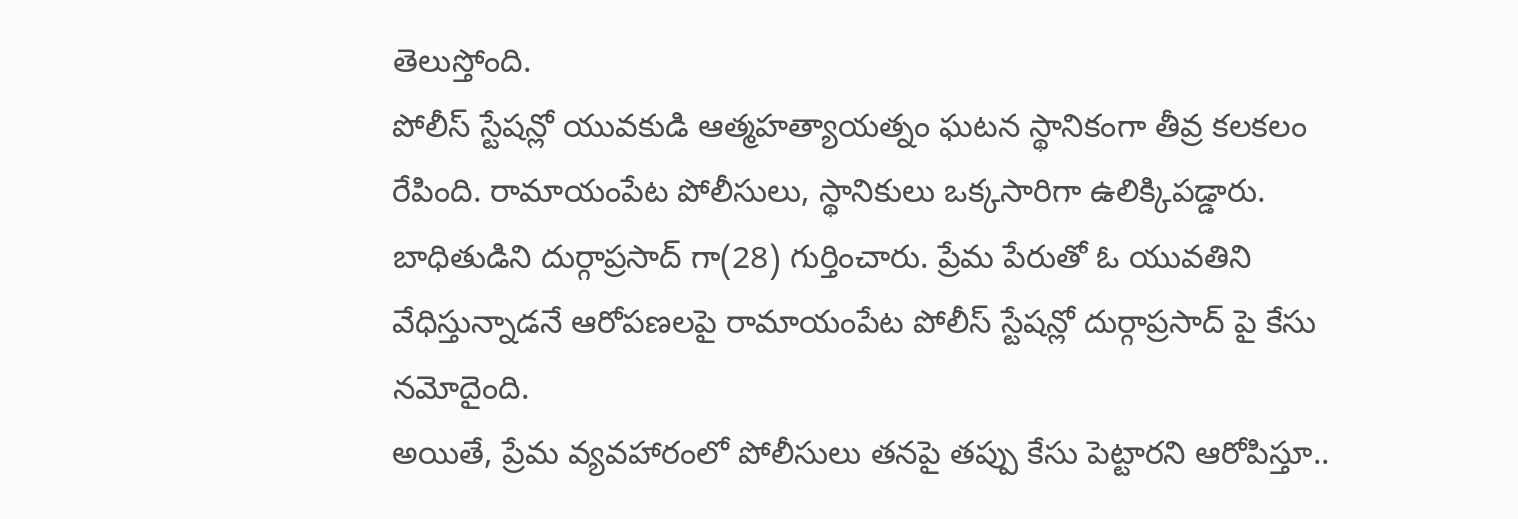తెలుస్తోంది.
పోలీస్ స్టేషన్లో యువకుడి ఆత్మహత్యాయత్నం ఘటన స్థానికంగా తీవ్ర కలకలం రేపింది. రామాయంపేట పోలీసులు, స్థానికులు ఒక్కసారిగా ఉలిక్కిపడ్డారు. బాధితుడిని దుర్గాప్రసాద్ గా(28) గుర్తించారు. ప్రేమ పేరుతో ఓ యువతిని వేధిస్తున్నాడనే ఆరోపణలపై రామాయంపేట పోలీస్ స్టేషన్లో దుర్గాప్రసాద్ పై కేసు నమోదైంది.
అయితే, ప్రేమ వ్యవహారంలో పోలీసులు తనపై తప్పు కేసు పెట్టారని ఆరోపిస్తూ..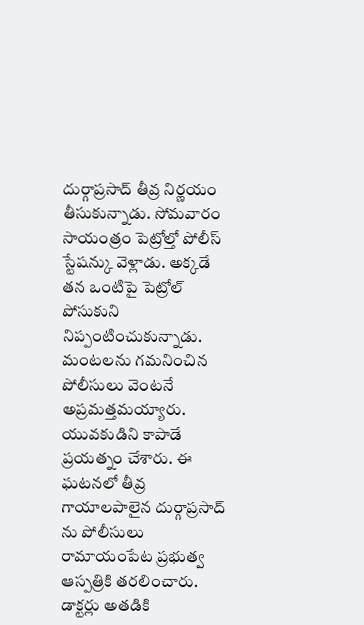దుర్గాప్రసాద్ తీవ్ర నిర్ణయం తీసుకున్నాడు. సోమవారం సాయంత్రం పెట్రోల్తో పోలీస్ స్టేషన్కు వెళ్లాడు. అక్కడే తన ఒంటిపై పెట్రోల్ పోసుకుని నిప్పంటించుకున్నాడు. మంటలను గమనించిన పోలీసులు వెంటనే అప్రమత్తమయ్యారు. యువకుడిని కాపాడే ప్రయత్నం చేశారు. ఈ ఘటనలో తీవ్ర గాయాలపాలైన దుర్గాప్రసాద్ ను పోలీసులు రామాయంపేట ప్రభుత్వ ఆస్పత్రికి తరలించారు. డాక్టర్లు అతడికి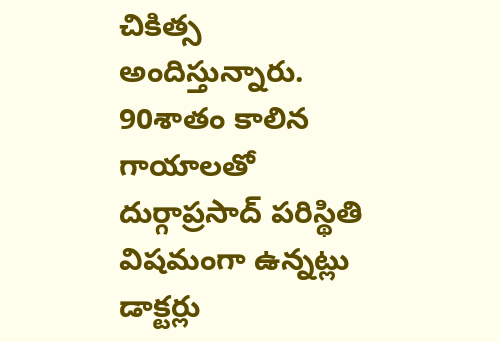చికిత్స అందిస్తున్నారు. 90శాతం కాలిన గాయాలతో దుర్గాప్రసాద్ పరిస్థితి విషమంగా ఉన్నట్లు డాక్టర్లు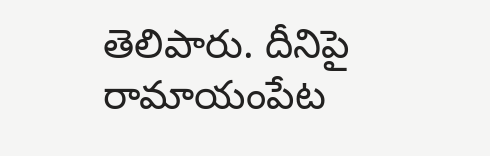తెలిపారు. దీనిపై రామాయంపేట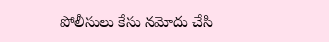పోలీసులు కేసు నమోదు చేసి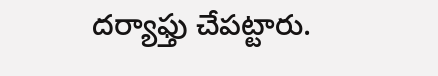దర్యాఫ్తు చేపట్టారు.